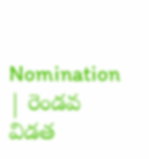Nomination | రెండవ విడత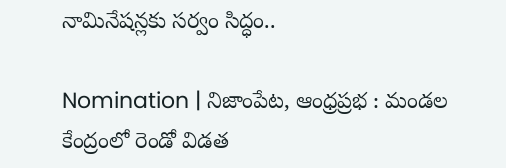నామినేషన్లకు సర్వం సిద్ధం..

Nomination | నిజాంపేట, ఆంధ్రప్రభ : మండల కేంద్రంలో రెండో విడత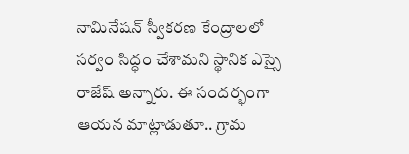నామినేషన్ స్వీకరణ కేంద్రాలలో సర్వం సిద్ధం చేశామని స్థానిక ఎస్సై రాజేష్ అన్నారు. ఈ సందర్భంగా ఆయన మాట్లాడుతూ.. గ్రామ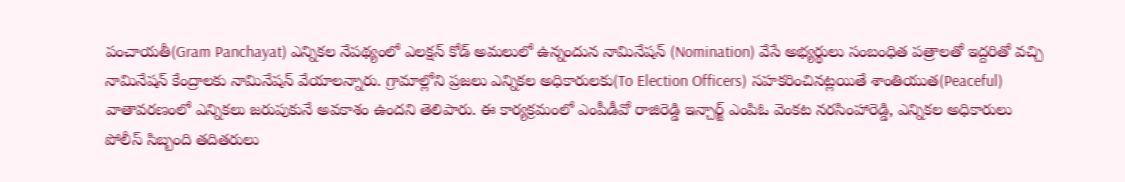పంచాయతీ(Gram Panchayat) ఎన్నికల నేపథ్యంలో ఎలక్షన్ కోడ్ అమలులో ఉన్నందున నామినేషన్ (Nomination) వేసే అభ్యర్థులు సంబంధిత పత్రాలతో ఇద్దరితో వచ్చి నామినేషన్ కేంద్రాలకు నామినేషన్ వేయాలన్నారు. గ్రామాల్లోని ప్రజలు ఎన్నికల అధికారులకు(To Election Officers) సహకరించినట్లయితే శాంతియుత(Peaceful) వాతావరణంలో ఎన్నికలు జరుపుకునే అవకాశం ఉందని తెలిపారు. ఈ కార్యక్రమంలో ఎంపీడీవో రాజిరెడ్డి ఇన్చార్జ్ ఎంపిఓ వెంకట నరసింహారెడ్డి, ఎన్నికల అధికారులు పోలీస్ సిబ్బంది తదితరులు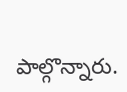పాల్గొన్నారు.